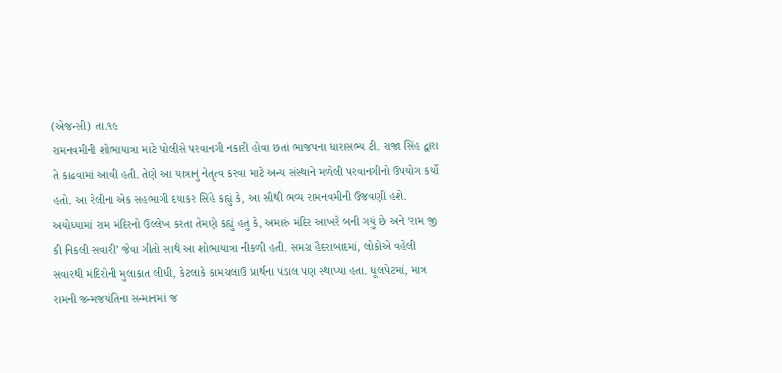(એજન્સી) તા.૧૯
રામનવમીની શોભાયાત્રા માટે પોલીસે પરવાનગી નકારી હોવા છતાં ભાજપના ધારાસભ્ય ટી. રાજા સિંહ દ્વારા તે કાઢવામાં આવી હતી. તેણે આ યાત્રાનું નેતૃત્વ કરવા માટે અન્ય સંસ્થાને મળેલી પરવાનગીનો ઉપયોગ કર્યો હતો. આ રેલીના એક સહભાગી દયાકર સિંહે કહ્યું કે, આ સૌથી ભવ્ય રામનવમીની ઉજવણી હશે. અયોધ્યામાં રામ મંદિરનો ઉલ્લેખ કરતા તેમણે કહ્યું હતું કે, અમારું મંદિર આખરે બની ગયું છે અને ‘રામ જી કી નિકલી સવારી’ જેવા ગીતો સાથે આ શોભાયાત્રા નીકળી હતી. સમગ્ર હૈદરાબાદમાં, લોકોએ વહેલી સવારથી મંદિરોની મુલાકાત લીધી, કેટલાકે કામચલાઉ પ્રાર્થના પંડાલ પણ સ્થાપ્યા હતા. ધૂલપેટમાં, માત્ર રામની જન્મજયંતિના સન્માનમાં જ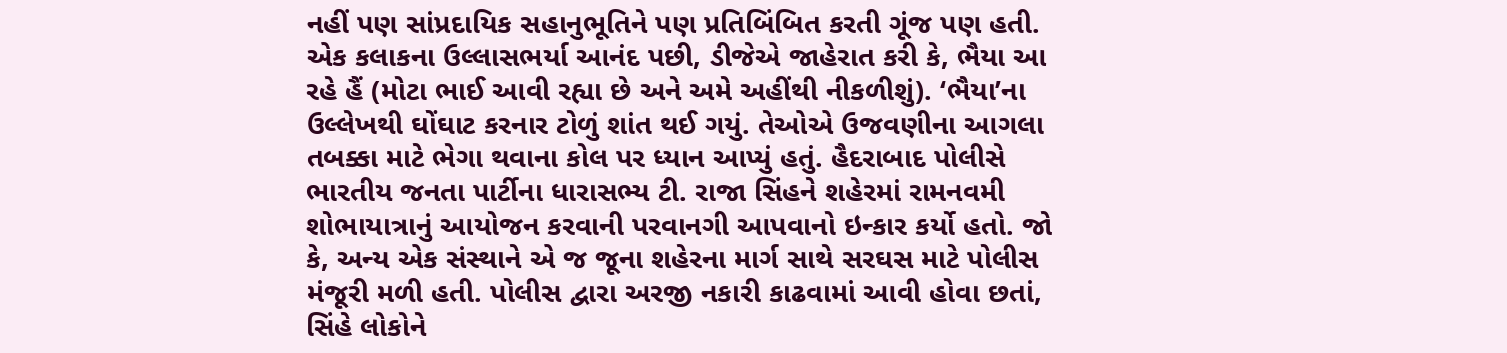નહીં પણ સાંપ્રદાયિક સહાનુભૂતિને પણ પ્રતિબિંબિત કરતી ગૂંજ પણ હતી. એક કલાકના ઉલ્લાસભર્યા આનંદ પછી, ડીજેએ જાહેરાત કરી કે, ભૈયા આ રહે હૈં (મોટા ભાઈ આવી રહ્યા છે અને અમે અહીંથી નીકળીશું). ‘ભૈયા’ના ઉલ્લેખથી ઘોંઘાટ કરનાર ટોળું શાંત થઈ ગયું. તેઓએ ઉજવણીના આગલા તબક્કા માટે ભેગા થવાના કોલ પર ધ્યાન આપ્યું હતું. હૈદરાબાદ પોલીસે ભારતીય જનતા પાર્ટીના ધારાસભ્ય ટી. રાજા સિંહને શહેરમાં રામનવમી શોભાયાત્રાનું આયોજન કરવાની પરવાનગી આપવાનો ઇન્કાર કર્યો હતો. જો કે, અન્ય એક સંસ્થાને એ જ જૂના શહેરના માર્ગ સાથે સરઘસ માટે પોલીસ મંજૂરી મળી હતી. પોલીસ દ્વારા અરજી નકારી કાઢવામાં આવી હોવા છતાં, સિંહે લોકોને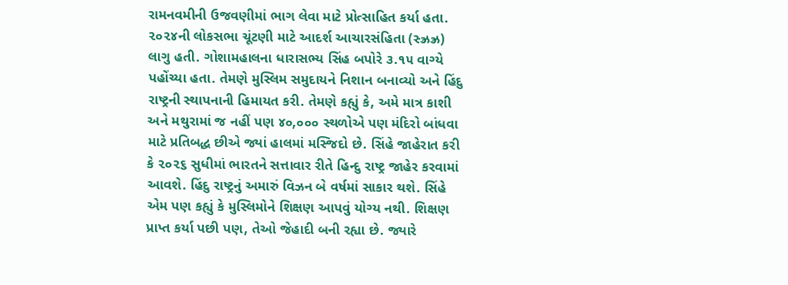રામનવમીની ઉજવણીમાં ભાગ લેવા માટે પ્રોત્સાહિત કર્યા હતા. ૨૦૨૪ની લોકસભા ચૂંટણી માટે આદર્શ આચારસંહિતા (સ્ઝ્રઝ્ર) લાગુ હતી. ગોશામહાલના ધારાસભ્ય સિંહ બપોરે ૩.૧૫ વાગ્યે પહોંચ્યા હતા. તેમણે મુસ્લિમ સમુદાયને નિશાન બનાવ્યો અને હિંદુ રાષ્ટ્રની સ્થાપનાની હિમાયત કરી. તેમણે કહ્યું કે, અમે માત્ર કાશી અને મથુરામાં જ નહીં પણ ૪૦,૦૦૦ સ્થળોએ પણ મંદિરો બાંધવા માટે પ્રતિબદ્ધ છીએ જ્યાં હાલમાં મસ્જિદો છે. સિંહે જાહેરાત કરી કે ૨૦૨૬ સુધીમાં ભારતને સત્તાવાર રીતે હિન્દુ રાષ્ટ્ર જાહેર કરવામાં આવશે. હિંદુ રાષ્ટ્રનું અમારું વિઝન બે વર્ષમાં સાકાર થશે. સિંહે એમ પણ કહ્યું કે મુસ્લિમોને શિક્ષણ આપવું યોગ્ય નથી. શિક્ષણ પ્રાપ્ત કર્યા પછી પણ, તેઓ જેહાદી બની રહ્યા છે. જ્યારે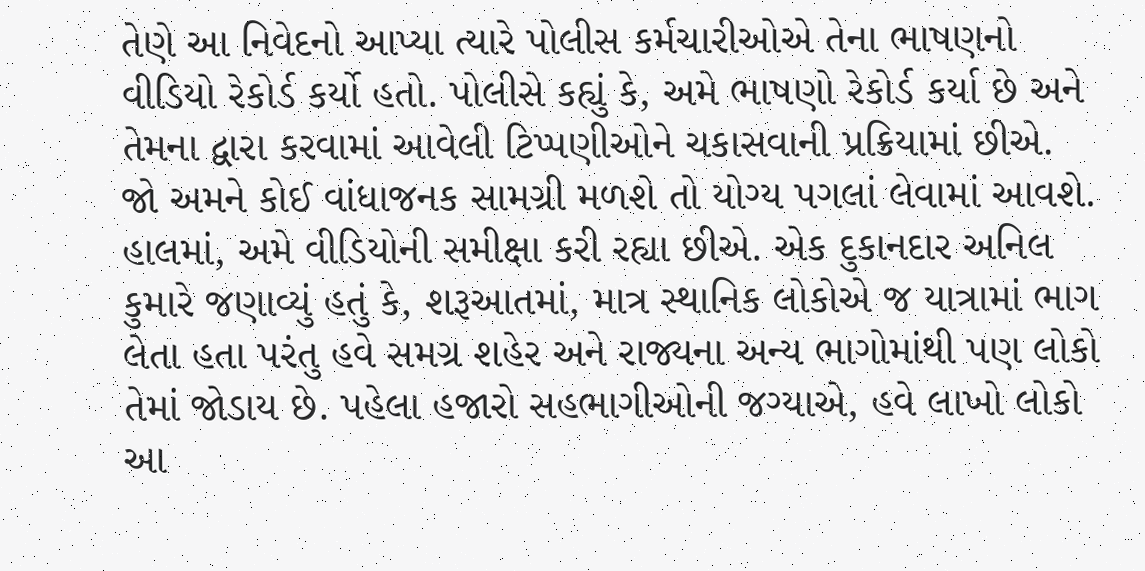તેણે આ નિવેદનો આપ્યા ત્યારે પોલીસ કર્મચારીઓએ તેના ભાષણનો વીડિયો રેકોર્ડ કર્યો હતો. પોલીસે કહ્યું કે, અમે ભાષણો રેકોર્ડ કર્યા છે અને તેમના દ્વારા કરવામાં આવેલી ટિપ્પણીઓને ચકાસવાની પ્રક્રિયામાં છીએ. જો અમને કોઈ વાંધાજનક સામગ્રી મળશે તો યોગ્ય પગલાં લેવામાં આવશે. હાલમાં, અમે વીડિયોની સમીક્ષા કરી રહ્યા છીએ. એક દુકાનદાર અનિલ કુમારે જણાવ્યું હતું કે, શરૂઆતમાં, માત્ર સ્થાનિક લોકોએ જ યાત્રામાં ભાગ લેતા હતા પરંતુ હવે સમગ્ર શહેર અને રાજ્યના અન્ય ભાગોમાંથી પણ લોકો તેમાં જોડાય છે. પહેલા હજારો સહભાગીઓની જગ્યાએ, હવે લાખો લોકો આ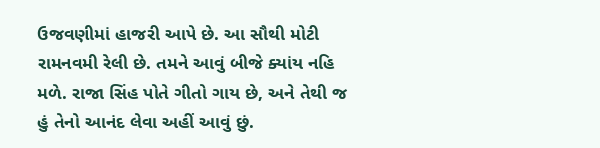ઉજવણીમાં હાજરી આપે છે. આ સૌથી મોટી રામનવમી રેલી છે. તમને આવું બીજે ક્યાંય નહિ મળે. રાજા સિંહ પોતે ગીતો ગાય છે, અને તેથી જ હું તેનો આનંદ લેવા અહીં આવું છું.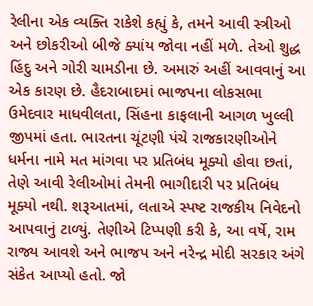રેલીના એક વ્યક્તિ રાકેશે કહ્યું કે, તમને આવી સ્ત્રીઓ અને છોકરીઓ બીજે ક્યાંય જોવા નહીં મળે. તેઓ શુદ્ધ હિંદુ અને ગોરી ચામડીના છે. અમારું અહીં આવવાનું આ એક કારણ છે. હૈદરાબાદમાં ભાજપના લોકસભા ઉમેદવાર માધવીલતા, સિંહના કાફલાની આગળ ખુલ્લી જીપમાં હતા. ભારતના ચૂંટણી પંચે રાજકારણીઓને ધર્મના નામે મત માંગવા પર પ્રતિબંધ મૂક્યો હોવા છતાં, તેણે આવી રેલીઓમાં તેમની ભાગીદારી પર પ્રતિબંધ મૂક્યો નથી. શરૂઆતમાં, લતાએ સ્પષ્ટ રાજકીય નિવેદનો આપવાનું ટાળ્યું. તેણીએ ટિપ્પણી કરી કે, આ વર્ષે, રામ રાજ્ય આવશે અને ભાજપ અને નરેન્દ્ર મોદી સરકાર અંગે સંકેત આપ્યો હતો. જો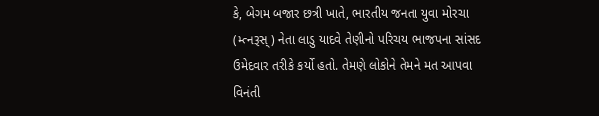કે, બેગમ બજાર છત્રી ખાતે, ભારતીય જનતા યુવા મોરચા (મ્ત્નરૂસ્) નેતા લાડુ યાદવે તેણીનો પરિચય ભાજપના સાંસદ ઉમેદવાર તરીકે કર્યો હતો. તેમણે લોકોને તેમને મત આપવા વિનંતી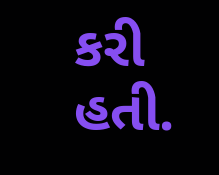કરી હતી.